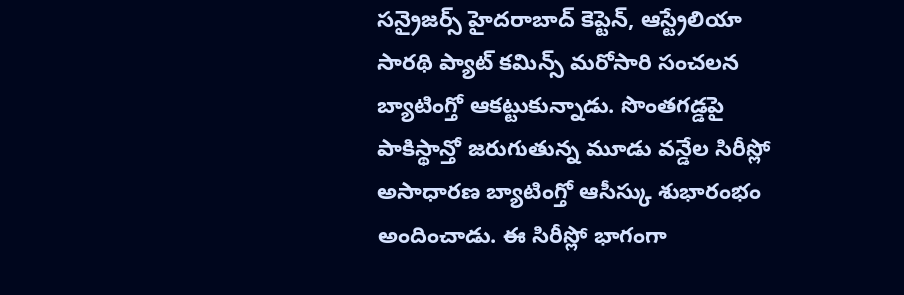సన్రైజర్స్ హైదరాబాద్ కెప్టెన్, ఆస్ట్రేలియా సారథి ప్యాట్ కమిన్స్ మరోసారి సంచలన బ్యాటింగ్తో ఆకట్టుకున్నాడు. సొంతగడ్డపై పాకిస్థాన్తో జరుగుతున్న మూడు వన్డేల సిరీస్లో అసాధారణ బ్యాటింగ్తో ఆసీస్కు శుభారంభం అందించాడు. ఈ సిరీస్లో భాగంగా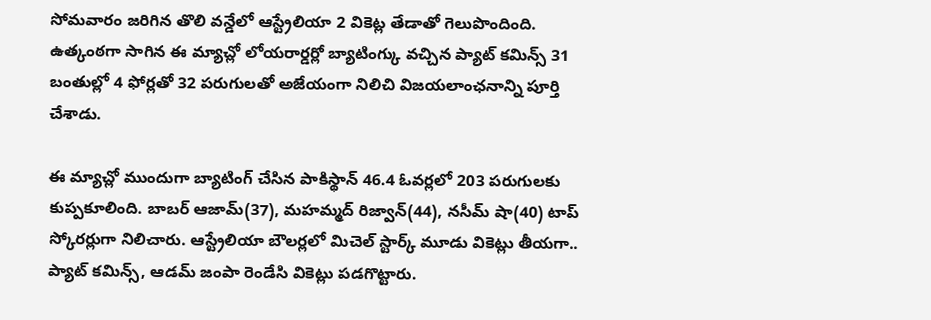సోమవారం జరిగిన తొలి వన్డేలో ఆస్ట్రేలియా 2 వికెట్ల తేడాతో గెలుపొందింది.
ఉత్కంఠగా సాగిన ఈ మ్యాచ్లో లోయరార్డర్లో బ్యాటింగ్కు వచ్చిన ప్యాట్ కమిన్స్ 31 బంతుల్లో 4 ఫోర్లతో 32 పరుగులతో అజేయంగా నిలిచి విజయలాంఛనాన్ని పూర్తి చేశాడు.

ఈ మ్యాచ్లో ముందుగా బ్యాటింగ్ చేసిన పాకిస్థాన్ 46.4 ఓవర్లలో 203 పరుగులకు కుప్పకూలింది. బాబర్ ఆజామ్(37), మహమ్మద్ రిజ్వాన్(44), నసీమ్ షా(40) టాప్ స్కోరర్లుగా నిలిచారు. ఆస్ట్రేలియా బౌలర్లలో మిచెల్ స్టార్క్ మూడు వికెట్లు తీయగా.. ప్యాట్ కమిన్స్, ఆడమ్ జంపా రెండేసి వికెట్లు పడగొట్టారు.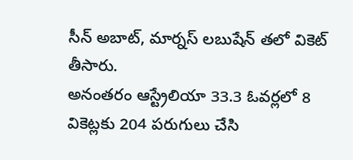సీన్ అబాట్, మార్నస్ లబుషేన్ తలో వికెట్ తీసారు.
అనంతరం ఆస్ట్రేలియా 33.3 ఓవర్లలో 8 వికెట్లకు 204 పరుగులు చేసి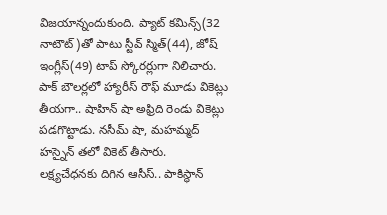విజయాన్నందుకుంది. ప్యాట్ కమిన్స్(32 నాటౌట్)తో పాటు స్టీవ్ స్మిత్(44), జోష్ ఇంగ్లీస్(49) టాప్ స్కోరర్లుగా నిలిచారు. పాక్ బౌలర్లలో హ్యారీస్ రౌఫ్ మూడు వికెట్లు తీయగా.. షాహిన్ షా అఫ్రిది రెండు వికెట్లు పడగొట్టాడు. నసీమ్ షా, మహమ్మద్ హస్నైన్ తలో వికెట్ తీసారు.
లక్ష్యచేధనకు దిగిన ఆసీస్.. పాకిస్థాన్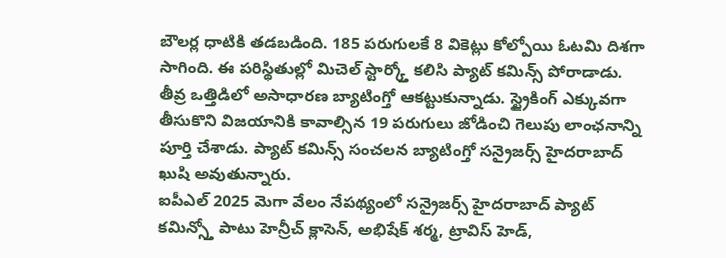బౌలర్ల ధాటికి తడబడింది. 185 పరుగులకే 8 వికెట్లు కోల్పోయి ఓటమి దిశగా సాగింది. ఈ పరిస్థితుల్లో మిచెల్ స్టార్క్తో కలిసి ప్యాట్ కమిన్స్ పోరాడాడు. తీవ్ర ఒత్తిడిలో అసాధారణ బ్యాటింగ్తో ఆకట్టుకున్నాడు. స్ట్రైకింగ్ ఎక్కువగా తీసుకొని విజయానికి కావాల్సిన 19 పరుగులు జోడించి గెలుపు లాంఛనాన్ని పూర్తి చేశాడు. ప్యాట్ కమిన్స్ సంచలన బ్యాటింగ్తో సన్రైజర్స్ హైదరాబాద్ ఖుషి అవుతున్నారు.
ఐపీఎల్ 2025 మెగా వేలం నేపథ్యంలో సన్రైజర్స్ హైదరాబాద్ ప్యాట్ కమిన్స్తో పాటు హెన్రీచ్ క్లాసెన్, అభిషేక్ శర్మ, ట్రావిస్ హెడ్,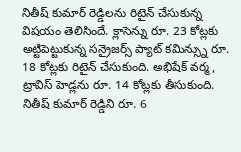నితీష్ కుమార్ రెడ్డిలను రిటైన్ చేసుకున్న విషయం తెలిసిందే. క్లాసెన్ను రూ. 23 కోట్లకు అట్టిపెట్టుకున్న సన్రైజర్స్ ప్యాట్ కమిన్స్ను రూ. 18 కోట్లకు రిటైన్ చేసుకుంది. అభిషేక్ వర్మ, ట్రావిస్ హెడ్లను రూ. 14 కోట్లకు తీసుకుంది. నితీష్ కుమార్ రెడ్డిని రూ. 6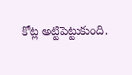కోట్ల అట్టిపెట్టుకుంది.